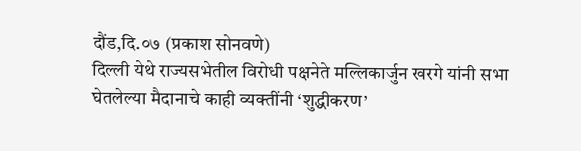दौंड,दि.०७ (प्रकाश सोनवणे)
दिल्ली येथे राज्यसभेतील विरोधी पक्षनेते मल्लिकार्जुन खरगे यांनी सभा घेतलेल्या मैदानाचे काही व्यक्तींनी ‘शुद्धीकरण’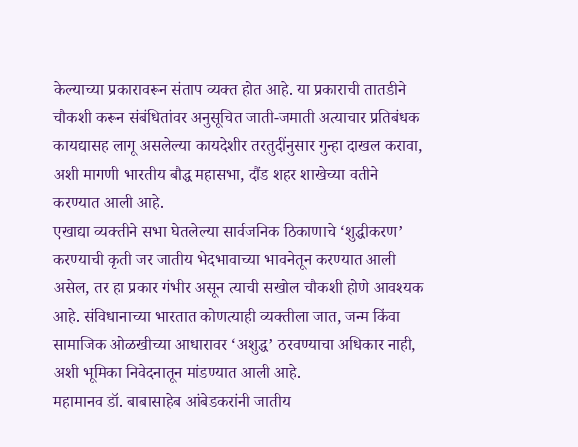केल्याच्या प्रकारावरून संताप व्यक्त होत आहे. या प्रकाराची तातडीने चौकशी करून संबंधितांवर अनुसूचित जाती-जमाती अत्याचार प्रतिबंधक कायद्यासह लागू असलेल्या कायदेशीर तरतुदींनुसार गुन्हा दाखल करावा, अशी मागणी भारतीय बौद्ध महासभा, दौंड शहर शाखेच्या वतीने करण्यात आली आहे.
एखाद्या व्यक्तीने सभा घेतलेल्या सार्वजनिक ठिकाणाचे ‘शुद्धीकरण’ करण्याची कृती जर जातीय भेदभावाच्या भावनेतून करण्यात आली असेल, तर हा प्रकार गंभीर असून त्याची सखोल चौकशी होणे आवश्यक आहे. संविधानाच्या भारतात कोणत्याही व्यक्तीला जात, जन्म किंवा सामाजिक ओळखीच्या आधारावर ‘अशुद्ध’ ठरवण्याचा अधिकार नाही, अशी भूमिका निवेदनातून मांडण्यात आली आहे.
महामानव डॉ. बाबासाहेब आंबेडकरांनी जातीय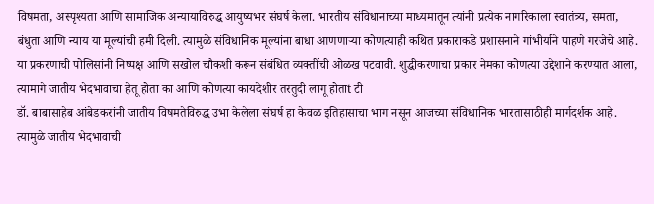विषमता, अस्पृश्यता आणि सामाजिक अन्यायाविरुद्ध आयुष्यभर संघर्ष केला. भारतीय संविधानाच्या माध्यमातून त्यांनी प्रत्येक नागरिकाला स्वातंत्र्य, समता, बंधुता आणि न्याय या मूल्यांची हमी दिली. त्यामुळे संविधानिक मूल्यांना बाधा आणणाऱ्या कोणत्याही कथित प्रकाराकडे प्रशासनाने गांभीर्याने पाहणे गरजेचे आहे.
या प्रकरणाची पोलिसांनी निष्पक्ष आणि सखोल चौकशी करून संबंधित व्यक्तींची ओळख पटवावी. शुद्धीकरणाचा प्रकार नेमका कोणत्या उद्देशाने करण्यात आला, त्यामागे जातीय भेदभावाचा हेतू होता का आणि कोणत्या कायदेशीर तरतुदी लागू होताt टी
डॉ. बाबासाहेब आंबेडकरांनी जातीय विषमतेविरुद्ध उभा केलेला संघर्ष हा केवळ इतिहासाचा भाग नसून आजच्या संविधानिक भारतासाठीही मार्गदर्शक आहे. त्यामुळे जातीय भेदभावाची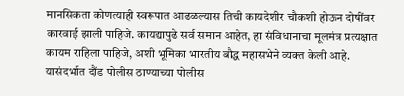मानसिकता कोणत्याही स्वरूपात आढळल्यास तिची कायदेशीर चौकशी होऊन दोषींवर कारवाई झाली पाहिजे. कायद्यापुढे सर्व समान आहेत, हा संविधानाचा मूलमंत्र प्रत्यक्षात कायम राहिला पाहिजे, अशी भूमिका भारतीय बौद्ध महासभेने व्यक्त केली आहे.
यासंदर्भात दौंड पोलीस ठाण्याच्या पोलीस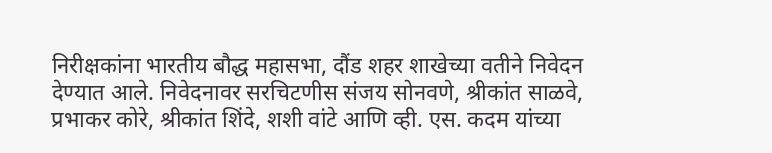निरीक्षकांना भारतीय बौद्ध महासभा, दौंड शहर शाखेच्या वतीने निवेदन देण्यात आले. निवेदनावर सरचिटणीस संजय सोनवणे, श्रीकांत साळवे, प्रभाकर कोरे, श्रीकांत शिंदे, शशी वांटे आणि व्ही. एस. कदम यांच्या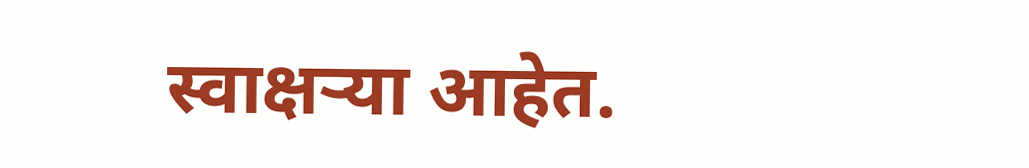स्वाक्षऱ्या आहेत.